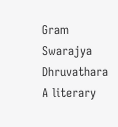Gram Swarajya Dhruvathara A literary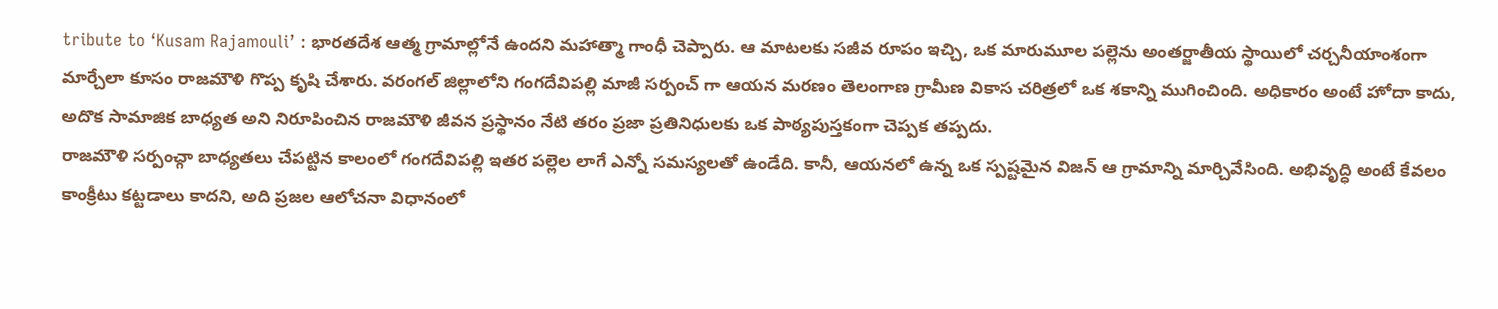tribute to ‘Kusam Rajamouli’ : భారతదేశ ఆత్మ గ్రామాల్లోనే ఉందని మహాత్మా గాంధీ చెప్పారు. ఆ మాటలకు సజీవ రూపం ఇచ్చి, ఒక మారుమూల పల్లెను అంతర్జాతీయ స్థాయిలో చర్చనీయాంశంగా మార్చేలా కూసం రాజమౌళి గొప్ప కృషి చేశారు. వరంగల్ జిల్లాలోని గంగదేవిపల్లి మాజీ సర్పంచ్ గా ఆయన మరణం తెలంగాణ గ్రామీణ వికాస చరిత్రలో ఒక శకాన్ని ముగించింది. అధికారం అంటే హోదా కాదు, అదొక సామాజిక బాధ్యత అని నిరూపించిన రాజమౌళి జీవన ప్రస్థానం నేటి తరం ప్రజా ప్రతినిధులకు ఒక పాఠ్యపుస్తకంగా చెప్పక తప్పదు.
రాజమౌళి సర్పంచ్గా బాధ్యతలు చేపట్టిన కాలంలో గంగదేవిపల్లి ఇతర పల్లెల లాగే ఎన్నో సమస్యలతో ఉండేది. కానీ, ఆయనలో ఉన్న ఒక స్పష్టమైన విజన్ ఆ గ్రామాన్ని మార్చివేసింది. అభివృద్ధి అంటే కేవలం కాంక్రీటు కట్టడాలు కాదని, అది ప్రజల ఆలోచనా విధానంలో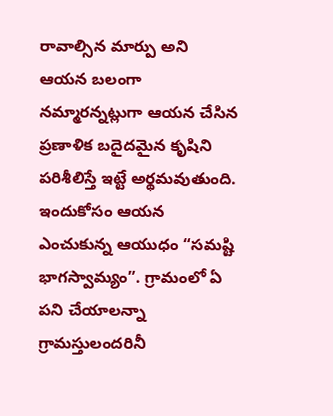రావాల్సిన మార్పు అని ఆయన బలంగా నమ్మారన్నట్లుగా ఆయన చేసిన ప్రణాళిక బదైదమైన కృషిని పరిశీలిస్తే ఇట్టే అర్థమవుతుంది. ఇందుకోసం ఆయన ఎంచుకున్న ఆయుధం “సమష్టి భాగస్వామ్యం”. గ్రామంలో ఏ పని చేయాలన్నా గ్రామస్తులందరినీ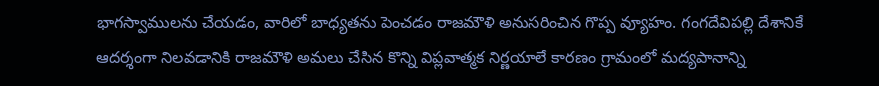భాగస్వాములను చేయడం, వారిలో బాధ్యతను పెంచడం రాజమౌళి అనుసరించిన గొప్ప వ్యూహం. గంగదేవిపల్లి దేశానికే ఆదర్శంగా నిలవడానికి రాజమౌళి అమలు చేసిన కొన్ని విప్లవాత్మక నిర్ణయాలే కారణం గ్రామంలో మద్యపానాన్ని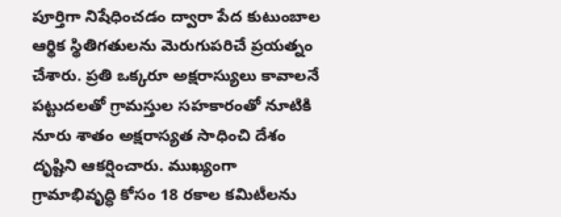పూర్తిగా నిషేధించడం ద్వారా పేద కుటుంబాల ఆర్థిక స్థితిగతులను మెరుగుపరిచే ప్రయత్నం చేశారు. ప్రతి ఒక్కరూ అక్షరాస్యులు కావాలనే పట్టుదలతో గ్రామస్తుల సహకారంతో నూటికి నూరు శాతం అక్షరాస్యత సాధించి దేశం దృష్టిని ఆకర్షించారు. ముఖ్యంగా గ్రామాభివృద్ధి కోసం 18 రకాల కమిటీలను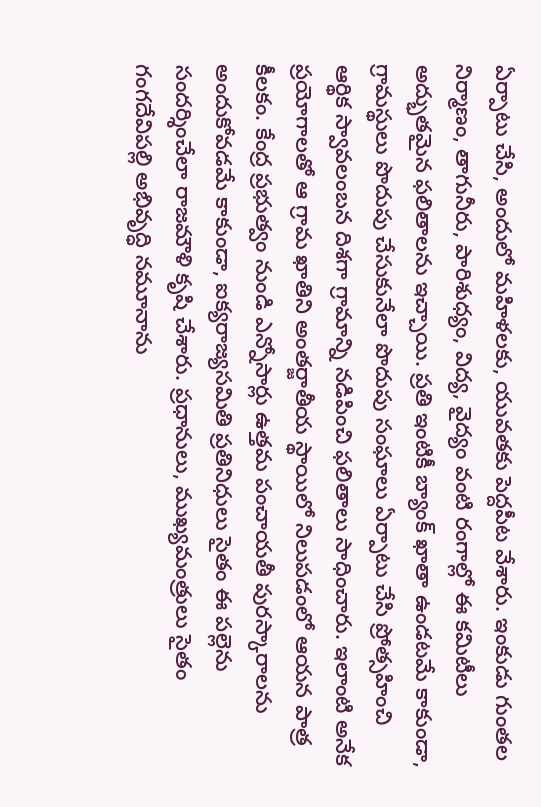ఏర్పాటు చేసి, అందులో మహిళలకు, యువతకు పెద్దపీట వేశారు. ఇంకుడు గుంతల నిర్మాణం, తాగునీరు, పారిశుధ్యం, విద్య, వైద్యం వంటి రంగాల్లో ఈ కమిటీలు అద్భుతమైన ఫలితాలను ఇచ్చాయి. ప్రతి ఇంటికీ బ్యాంక్ ఖాతా ఉండటమే కాకుండా, గ్రామస్థులు పొదుపు చేసుకునేలా పొదుపు సంఘాలు ఏర్పాటు చేసి ప్రోత్సహించి ఆర్థిక స్వావలంబన దిశగా గ్రామాన్ని నడిపించి ఫలితాలు సాధించారు. ఇలాంటి అనేక ప్రయోగాలతో ఆ గ్రామ ఖాతిని అంతర్జాతీయ స్థాయిలో నిలుపడంలో ఆయన పాత్ర కీలకం. కేంద్ర ప్రభుత్వం నుండి ఎన్నోసార్లు ఉత్తమ పంచాయతీ పురస్కారాలను అందుకోవడమే కాకుండా, ఐక్యరాజ్యసమితి ప్రతినిధులు సైతం ఈ పల్లెను సందర్శించేలా రాజమౌళి కృషి చేశారు. ప్రధానులు, ముఖ్యమంత్రులు సైతం గంగదేవిపల్లి అభివృద్ధి నమూనాను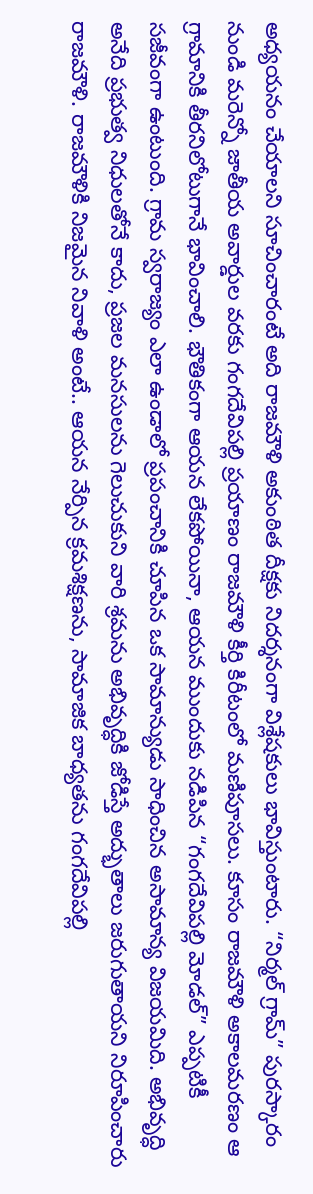అధ్యయనం చేయాలని సూచించారంటే అది రాజమౌళి అకుంఠిత దీక్షకు నిదర్శనంగా విశ్లేషకులు భావిస్తుంటారు. “నిర్మల్ గ్రామ్” పురస్కారం నుండి మరెన్నో జాతీయ అవార్డుల వరకు గంగదేవిపల్లి ప్రయాణం రాజమౌళి కీర్తి కిరీటంలో మణిపూసలు. కూసం రాజమౌళి అకాలమరణం ఆ గ్రామానికి తీరనిలోటుగానే భావించాలి. భౌతికంగా ఆయన లేకపోయినా, ఆయన ముందుకు నడిపిన “గంగదేవిపల్లి మోడల్” ఎప్పటికీ సజీవంగా ఉంటుంది. గ్రామ స్వరాజ్యం ఎలా ఉండాలో ప్రపంచానికి చూపిన ఒక సామాన్యుడు సాధించిన అసామాన్య విజయమిది. అభివృద్ధి అనేది ప్రభుత్వ నిధులతోనే కాదు, ప్రజల మనసులను గెలుచుకుని వారి శ్రమను అభివృద్ధికి జోడిస్తే అద్భుతాలు జరుగుతాయని నిరూపించారు రాజమౌళి. రాజమౌళికి నిజమైన నివాళి అంటే.. ఆయన నేర్పిన క్రమశిక్షణను, సామాజిక బాధ్యతను గంగదేవిపల్లి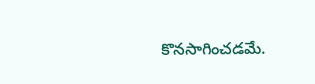కొనసాగించడమే.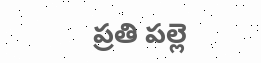ప్రతి పల్లె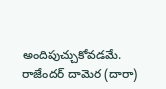అందిపుచ్చుకోవడమే.
రాజేందర్ దామెర (దారా)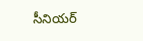సీనియర్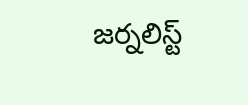జర్నలిస్ట్